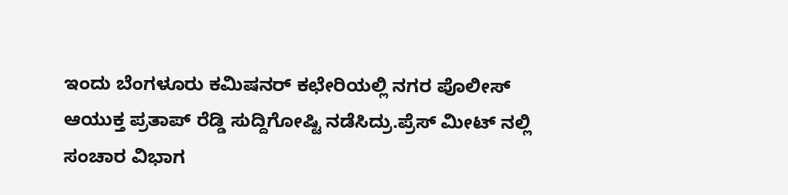ಇಂದು ಬೆಂಗಳೂರು ಕಮಿಷನರ್ ಕಛೇರಿಯಲ್ಲಿ ನಗರ ಪೊಲೀಸ್ ಆಯುಕ್ತ ಪ್ರತಾಪ್ ರೆಡ್ಡಿ ಸುದ್ದಿಗೋಷ್ಟಿ ನಡೆಸಿದ್ರು.ಪ್ರೆಸ್ ಮೀಟ್ ನಲ್ಲಿ ಸಂಚಾರ ವಿಭಾಗ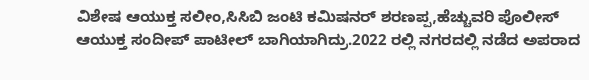ವಿಶೇಷ ಆಯುಕ್ತ ಸಲೀಂ,ಸಿಸಿಬಿ ಜಂಟಿ ಕಮಿಷನರ್ ಶರಣಪ್ಪ,ಹೆಚ್ಚುವರಿ ಪೊಲೀಸ್ ಆಯುಕ್ತ ಸಂದೀಪ್ ಪಾಟೀಲ್ ಬಾಗಿಯಾಗಿದ್ರು.2022 ರಲ್ಲಿ ನಗರದಲ್ಲಿ ನಡೆದ ಅಪರಾದ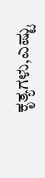ಕೃತ್ಯಗಳು,ಎಷ್ಟು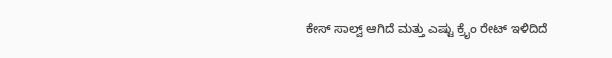ಕೇಸ್ ಸಾಲ್ವ್ ಆಗಿದೆ ಮತ್ತು ಎಷ್ಟು ಕ್ರೈಂ ರೇಟ್ ಇಳಿದಿದೆ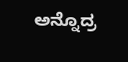ಅನ್ನೊದ್ರ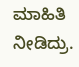ಮಾಹಿತಿ ನೀಡಿದ್ರು.